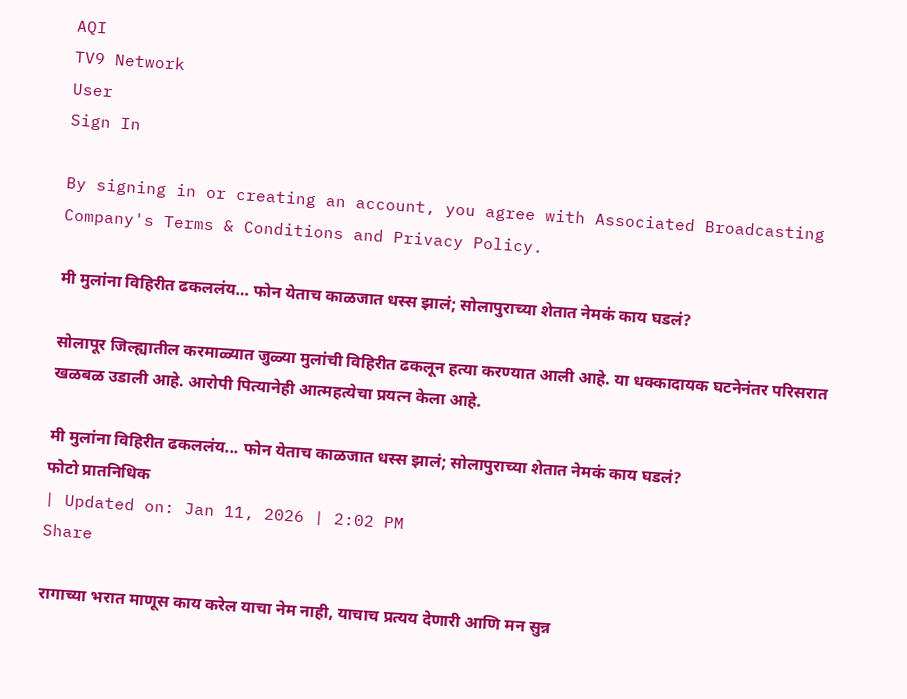AQI
TV9 Network
User
Sign In

By signing in or creating an account, you agree with Associated Broadcasting Company's Terms & Conditions and Privacy Policy.

मी मुलांना विहिरीत ढकललंय… फोन येताच काळजात धस्स झालं; सोलापुराच्या शेतात नेमकं काय घडलं?

सोलापूर जिल्ह्यातील करमाळ्यात जुळ्या मुलांची विहिरीत ढकलून हत्या करण्यात आली आहे. या धक्कादायक घटनेनंतर परिसरात खळबळ उडाली आहे. आरोपी पित्यानेही आत्महत्येचा प्रयत्न केला आहे.

मी मुलांना विहिरीत ढकललंय... फोन येताच काळजात धस्स झालं; सोलापुराच्या शेतात नेमकं काय घडलं?
फोटो प्रातनिधिक
| Updated on: Jan 11, 2026 | 2:02 PM
Share

रागाच्या भरात माणूस काय करेल याचा नेम नाही, याचाच प्रत्यय देणारी आणि मन सुन्न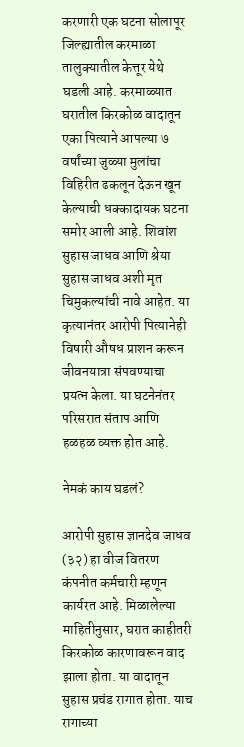करणारी एक घटना सोलापूर जिल्ह्यातील करमाळा तालुक्यातील केत्तूर येथे घडली आहे. करमाळ्यात घरातील किरकोळ वादातून एका पित्याने आपल्या ७ वर्षांच्या जुळ्या मुलांचा विहिरीत ढकलून देऊन खून केल्याची धक्कादायक घटना समोर आली आहे. शिवांश सुहास जाधव आणि श्रेया सुहास जाधव अशी मृत चिमुकल्यांची नावे आहेत. या कृत्यानंतर आरोपी पित्यानेही विषारी औषध प्राशन करून जीवनयात्रा संपवण्याचा प्रयत्न केला. या घटनेनंतर परिसरात संताप आणि हळहळ व्यक्त होत आहे.

नेमकं काय घडलं?

आरोपी सुहास ज्ञानदेव जाधव (३२) हा वीज वितरण कंपनीत कर्मचारी म्हणून कार्यरत आहे. मिळालेल्या माहितीनुसार, घरात काहीतरी किरकोळ कारणावरून वाद झाला होता. या वादातून सुहास प्रचंड रागात होता. याच रागाच्या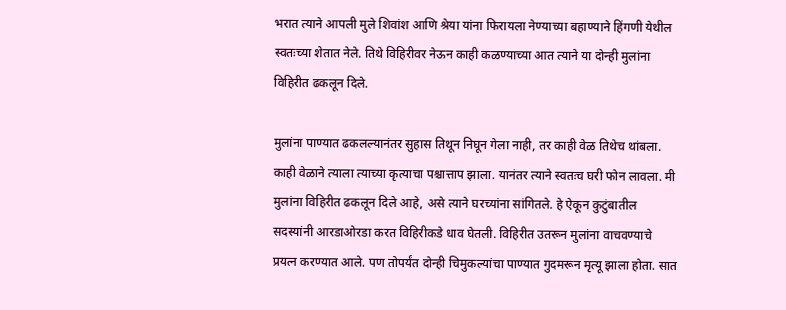भरात त्याने आपली मुले शिवांश आणि श्रेया यांना फिरायला नेण्याच्या बहाण्याने हिंगणी येथील स्वतःच्या शेतात नेले. तिथे विहिरीवर नेऊन काही कळण्याच्या आत त्याने या दोन्ही मुलांना विहिरीत ढकलून दिले.

मुलांना पाण्यात ढकलल्यानंतर सुहास तिथून निघून गेला नाही, तर काही वेळ तिथेच थांबला. काही वेळाने त्याला त्याच्या कृत्याचा पश्चात्ताप झाला. यानंतर त्याने स्वतःच घरी फोन लावला. मी मुलांना विहिरीत ढकलून दिले आहे, असे त्याने घरच्यांना सांगितले. हे ऐकून कुटुंबातील सदस्यांनी आरडाओरडा करत विहिरीकडे धाव घेतली. विहिरीत उतरून मुलांना वाचवण्याचे प्रयत्न करण्यात आले. पण तोपर्यंत दोन्ही चिमुकल्यांचा पाण्यात गुदमरून मृत्यू झाला होता. सात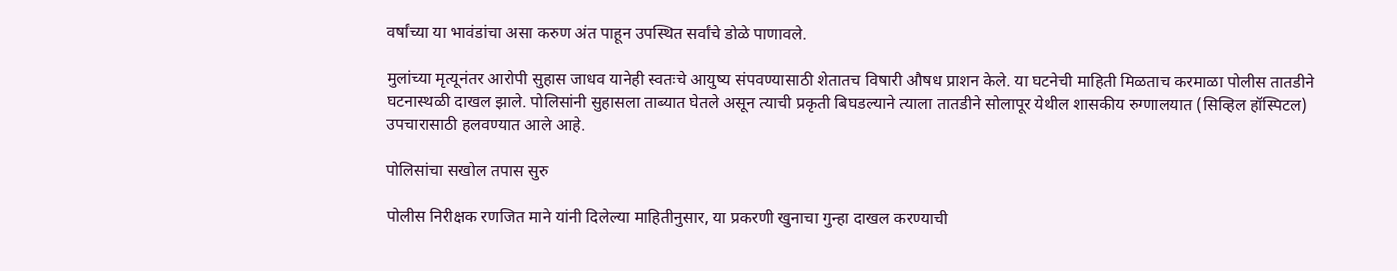वर्षांच्या या भावंडांचा असा करुण अंत पाहून उपस्थित सर्वांचे डोळे पाणावले.

मुलांच्या मृत्यूनंतर आरोपी सुहास जाधव यानेही स्वतःचे आयुष्य संपवण्यासाठी शेतातच विषारी औषध प्राशन केले. या घटनेची माहिती मिळताच करमाळा पोलीस तातडीने घटनास्थळी दाखल झाले. पोलिसांनी सुहासला ताब्यात घेतले असून त्याची प्रकृती बिघडल्याने त्याला तातडीने सोलापूर येथील शासकीय रुग्णालयात (सिव्हिल हॉस्पिटल) उपचारासाठी हलवण्यात आले आहे.

पोलिसांचा सखोल तपास सुरु

पोलीस निरीक्षक रणजित माने यांनी दिलेल्या माहितीनुसार, या प्रकरणी खुनाचा गुन्हा दाखल करण्याची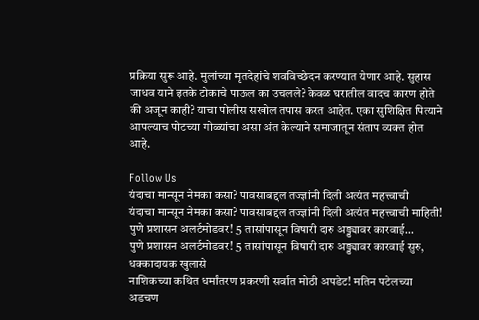प्रक्रिया सुरू आहे. मुलांच्या मृतदेहांचे शवविच्छेदन करण्यात येणार आहे. सुहास जाधव याने इतके टोकाचे पाऊल का उचलले? केवळ घरातील वादच कारण होते की अजून काही? याचा पोलीस सखोल तपास करत आहेत. एका सुशिक्षित पित्याने आपल्याच पोटच्या गोळ्यांचा असा अंत केल्याने समाजातून संताप व्यक्त होत आहे.

Follow Us
यंदाचा मान्सून नेमका कसा? पावसाबद्दल तज्ज्ञांनी दिली अत्यंत महत्त्वाची
यंदाचा मान्सून नेमका कसा? पावसाबद्दल तज्ज्ञांनी दिली अत्यंत महत्त्वाची माहिती!
पुणे प्रशासन अलर्टमोडवर! 5 तासांपासून विषारी दारु अड्ड्यावर कारवाई...
पुणे प्रशासन अलर्टमोडवर! 5 तासांपासून विषारी दारु अड्ड्यावर कारवाई सुरु, धक्कादायक खुलासे
नाशिकच्या कथित धर्मांतरण प्रकरणी सर्वात मोठी अपडेट! मतिन पटेलच्या अडचण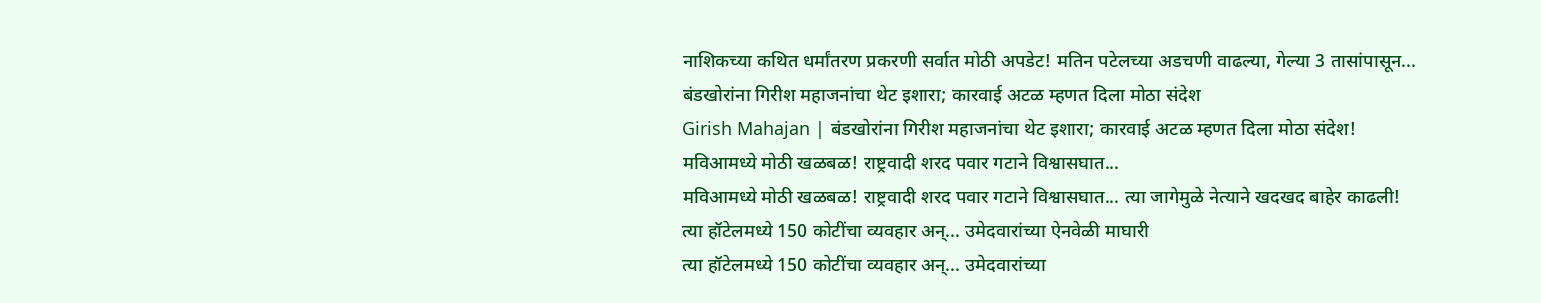नाशिकच्या कथित धर्मांतरण प्रकरणी सर्वात मोठी अपडेट! मतिन पटेलच्या अडचणी वाढल्या, गेल्या 3 तासांपासून...
बंडखोरांना गिरीश महाजनांचा थेट इशारा; कारवाई अटळ म्हणत दिला मोठा संदेश
Girish Mahajan | बंडखोरांना गिरीश महाजनांचा थेट इशारा; कारवाई अटळ म्हणत दिला मोठा संदेश!
मविआमध्ये मोठी खळबळ! राष्ट्रवादी शरद पवार गटाने विश्वासघात...
मविआमध्ये मोठी खळबळ! राष्ट्रवादी शरद पवार गटाने विश्वासघात... त्या जागेमुळे नेत्याने खदखद बाहेर काढली!
त्या हॉटेलमध्ये 150 कोटींचा व्यवहार अन्... उमेदवारांच्या ऐनवेळी माघारी
त्या हॉटेलमध्ये 150 कोटींचा व्यवहार अन्... उमेदवारांच्या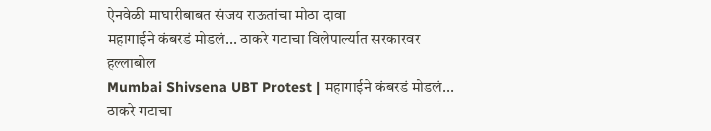ऐनवेळी माघारीबाबत संजय राऊतांचा मोठा दावा
महागाईने कंबरडं मोडलं... ठाकरे गटाचा विलेपार्ल्यात सरकारवर हल्लाबोल
Mumbai Shivsena UBT Protest | महागाईने कंबरडं मोडलं... ठाकरे गटाचा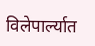विलेपार्ल्यात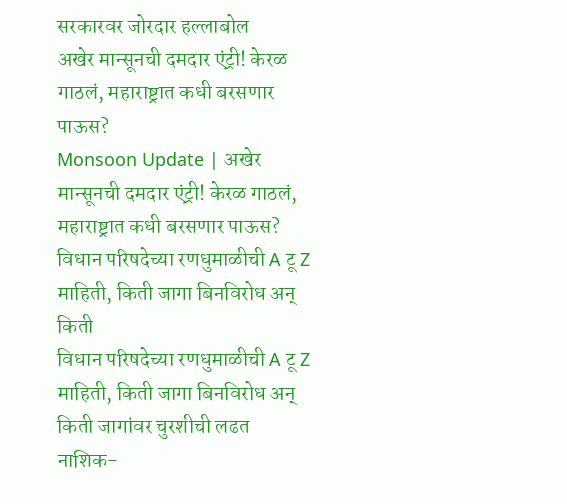सरकारवर जोरदार हल्लाबोल
अखेर मान्सूनची दमदार एंट्री! केरळ गाठलं, महाराष्ट्रात कधी बरसणार पाऊस?
Monsoon Update | अखेर मान्सूनची दमदार एंट्री! केरळ गाठलं, महाराष्ट्रात कधी बरसणार पाऊस?
विधान परिषदेच्या रणधुमाळीची A टू Z माहिती, किती जागा बिनविरोध अन् किती
विधान परिषदेच्या रणधुमाळीची A टू Z माहिती, किती जागा बिनविरोध अन् किती जागांवर चुरशीची लढत
नाशिक-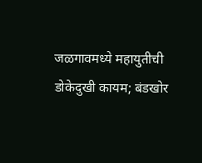जळगावमध्ये महायुतीची डोकेदुखी कायम; बंडखोर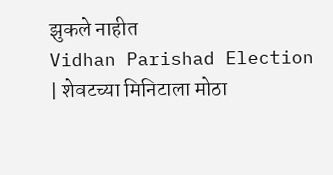झुकले नाहीत
Vidhan Parishad Election | शेवटच्या मिनिटाला मोठा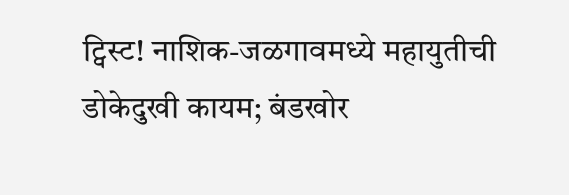ट्विस्ट! नाशिक-जळगावमध्ये महायुतीची डोकेदुखी कायम; बंडखोर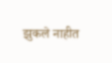झुकले नाहीत